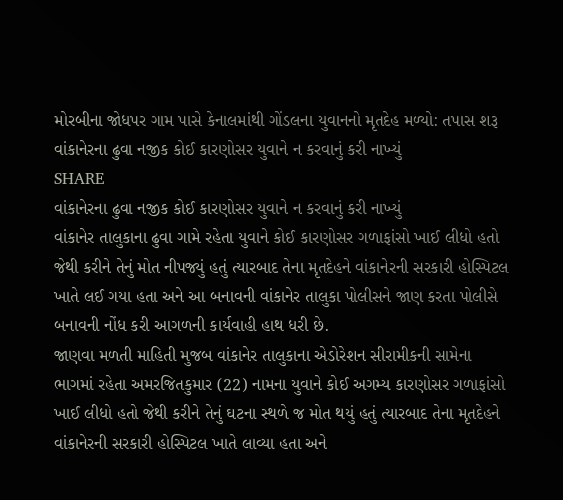મોરબીના જોધપર ગામ પાસે કેનાલમાંથી ગોંડલના યુવાનનો મૃતદેહ મળ્યો: તપાસ શરૂ
વાંકાનેરના ઢુવા નજીક કોઈ કારણોસર યુવાને ન કરવાનું કરી નાખ્યું
SHARE
વાંકાનેરના ઢુવા નજીક કોઈ કારણોસર યુવાને ન કરવાનું કરી નાખ્યું
વાંકાનેર તાલુકાના ઢુવા ગામે રહેતા યુવાને કોઈ કારણોસર ગળાફાંસો ખાઈ લીધો હતો જેથી કરીને તેનું મોત નીપજ્યું હતું ત્યારબાદ તેના મૃતદેહને વાંકાનેરની સરકારી હોસ્પિટલ ખાતે લઈ ગયા હતા અને આ બનાવની વાંકાનેર તાલુકા પોલીસને જાણ કરતા પોલીસે બનાવની નોંધ કરી આગળની કાર્યવાહી હાથ ધરી છે.
જાણવા મળતી માહિતી મુજબ વાંકાનેર તાલુકાના એડોરેશન સીરામીકની સામેના ભાગમાં રહેતા અમરજિતકુમાર (22) નામના યુવાને કોઈ અગમ્ય કારણોસર ગળાફાંસો ખાઈ લીધો હતો જેથી કરીને તેનું ઘટના સ્થળે જ મોત થયું હતું ત્યારબાદ તેના મૃતદેહને વાંકાનેરની સરકારી હોસ્પિટલ ખાતે લાવ્યા હતા અને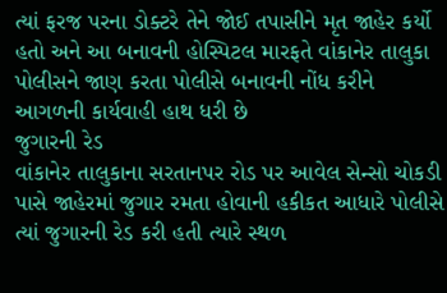ત્યાં ફરજ પરના ડોક્ટરે તેને જોઈ તપાસીને મૃત જાહેર કર્યો હતો અને આ બનાવની હોસ્પિટલ મારફતે વાંકાનેર તાલુકા પોલીસને જાણ કરતા પોલીસે બનાવની નોંધ કરીને આગળની કાર્યવાહી હાથ ધરી છે
જુગારની રેડ
વાંકાનેર તાલુકાના સરતાનપર રોડ પર આવેલ સેન્સો ચોકડી પાસે જાહેરમાં જુગાર રમતા હોવાની હકીકત આધારે પોલીસે ત્યાં જુગારની રેડ કરી હતી ત્યારે સ્થળ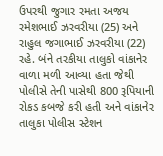ઉપરથી જુગાર રમતા અજય રમેશભાઈ ઝરવરીયા (25) અને રાહુલ જગાભાઈ ઝરવરીયા (22) રહે. બંને તરકીયા તાલુકો વાંકાનેર વાળા મળી આવ્યા હતા જેથી પોલીસે તેની પાસેથી 800 રૂપિયાની રોકડ કબજે કરી હતી અને વાંકાનેર તાલુકા પોલીસ સ્ટેશન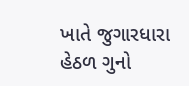ખાતે જુગારધારા હેઠળ ગુનો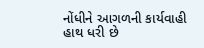નોંધીને આગળની કાર્યવાહી હાથ ધરી છે